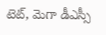టెట్, మెగా డీఎస్సీ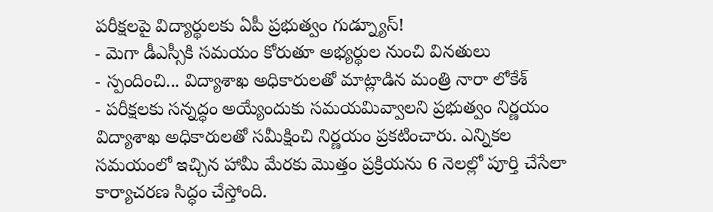పరీక్షలపై విద్యార్థులకు ఏపీ ప్రభుత్వం గుడ్న్యూస్!
- మెగా డీఎస్సీకి సమయం కోరుతూ అభ్యర్థుల నుంచి వినతులు
- స్పందించి... విద్యాశాఖ అధికారులతో మాట్లాడిన మంత్రి నారా లోకేశ్
- పరీక్షలకు సన్నద్ధం అయ్యేందుకు సమయమివ్వాలని ప్రభుత్వం నిర్ణయం
విద్యాశాఖ అధికారులతో సమీక్షించి నిర్ణయం ప్రకటించారు. ఎన్నికల సమయంలో ఇచ్చిన హామీ మేరకు మొత్తం ప్రక్రియను 6 నెలల్లో పూర్తి చేసేలా కార్యాచరణ సిద్ధం చేస్తోంది.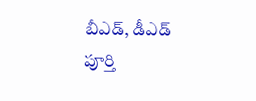బీఎడ్, డీఎడ్ పూర్తి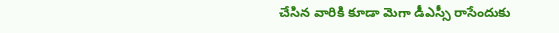చేసిన వారికి కూడా మెగా డీఎస్సీ రాసేందుకు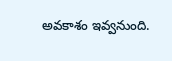అవకాశం ఇవ్వనుంది.